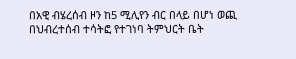በአዊ ብሄረሰብ ዞን ከ5 ሚሊየን ብር በላይ በሆነ ወጪ በህብረተሰብ ተሳትፎ የተገነባ ትምህርት ቤት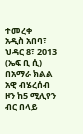ተመረቀ
አዲስ አበባ፣ ህዳር 8፣ 2013 (ኤፍ ቢ ሲ) በአማራ ክልል አዊ ብሄረሰብ ዞን ከ5 ሚሊየን ብር በላይ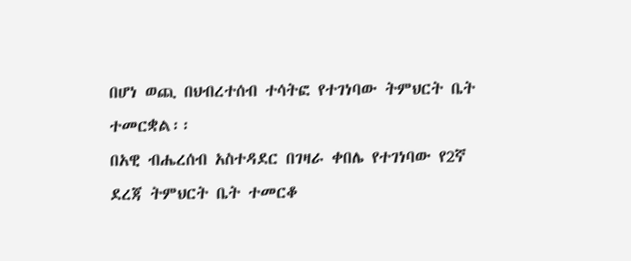በሆነ ወጪ በህብረተሰብ ተሳትፎ የተገነባው ትምህርት ቤት ተመርቋል፡፡
በአዊ ብሔረሰብ አስተዳደር በገዛራ ቀበሌ የተገነባው የ2ኛ ደረጃ ትምህርት ቤት ተመርቆ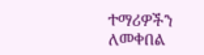ተማሪዎችን ለመቀበል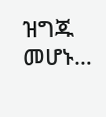ዝግጁ መሆኑ…